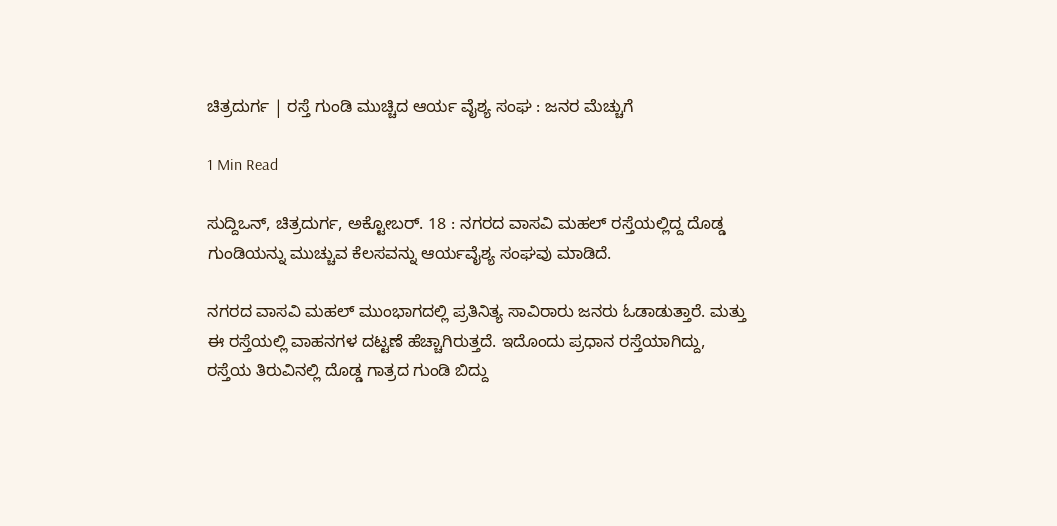ಚಿತ್ರದುರ್ಗ | ರಸ್ತೆ ಗುಂಡಿ ಮುಚ್ಚಿದ ಆರ್ಯ ವೈಶ್ಯ ಸಂಘ : ಜನರ ಮೆಚ್ಚುಗೆ

1 Min Read

ಸುದ್ದಿಒನ್, ಚಿತ್ರದುರ್ಗ, ಅಕ್ಟೋಬರ್. 18 : ನಗರದ ವಾಸವಿ ಮಹಲ್ ರಸ್ತೆಯಲ್ಲಿದ್ದ ದೊಡ್ಡ ಗುಂಡಿಯನ್ನು ಮುಚ್ಚುವ ಕೆಲಸವನ್ನು ಆರ್ಯವೈಶ್ಯ ಸಂಘವು ಮಾಡಿದೆ.

ನಗರದ ವಾಸವಿ ಮಹಲ್ ಮುಂಭಾಗದಲ್ಲಿ ಪ್ರತಿನಿತ್ಯ ಸಾವಿರಾರು ಜನರು ಓಡಾಡುತ್ತಾರೆ. ಮತ್ತು ಈ ರಸ್ತೆಯಲ್ಲಿ ವಾಹನಗಳ ದಟ್ಟಣೆ ಹೆಚ್ಚಾಗಿರುತ್ತದೆ. ಇದೊಂದು ಪ್ರಧಾನ ರಸ್ತೆಯಾಗಿದ್ದು, ರಸ್ತೆಯ ತಿರುವಿನಲ್ಲಿ ದೊಡ್ಡ ಗಾತ್ರದ ಗುಂಡಿ ಬಿದ್ದು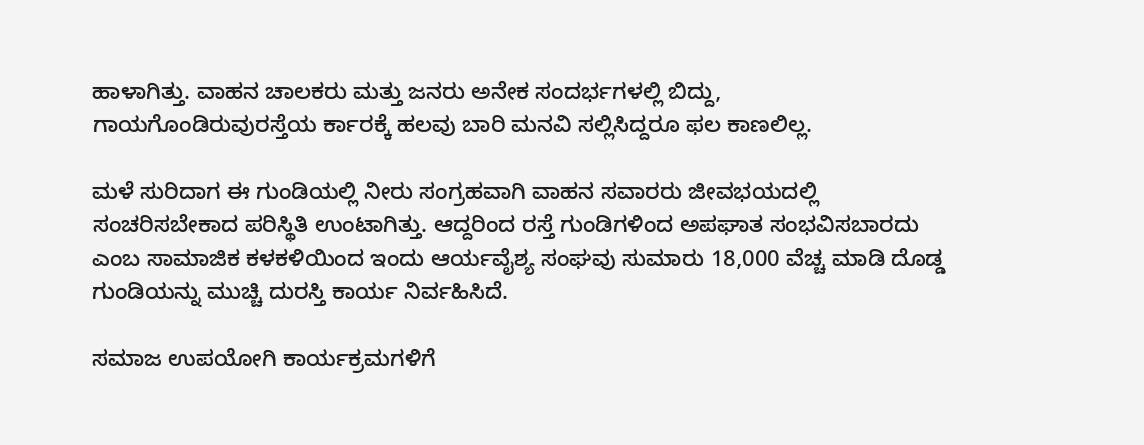ಹಾಳಾಗಿತ್ತು. ವಾಹನ ಚಾಲಕರು ಮತ್ತು ಜನರು ಅನೇಕ ಸಂದರ್ಭಗಳಲ್ಲಿ ಬಿದ್ದು, ಗಾಯಗೊಂಡಿರುವುರಸ್ತೆಯ ರ್ಕಾರಕ್ಕೆ ಹಲವು ಬಾರಿ ಮನವಿ ಸಲ್ಲಿಸಿದ್ದರೂ ಫಲ ಕಾಣಲಿಲ್ಲ.

ಮಳೆ ಸುರಿದಾಗ ಈ ಗುಂಡಿಯಲ್ಲಿ ನೀರು ಸಂಗ್ರಹವಾಗಿ ವಾಹನ ಸವಾರರು ಜೀವಭಯದಲ್ಲಿ ಸಂಚರಿಸಬೇಕಾದ ಪರಿಸ್ಥಿತಿ ಉಂಟಾಗಿತ್ತು. ಆದ್ದರಿಂದ ರಸ್ತೆ ಗುಂಡಿಗಳಿಂದ ಅಪಘಾತ ಸಂಭವಿಸಬಾರದು ಎಂಬ ಸಾಮಾಜಿಕ ಕಳಕಳಿಯಿಂದ ಇಂದು ಆರ್ಯವೈಶ್ಯ ಸಂಘವು ಸುಮಾರು 18,000 ವೆಚ್ಚ ಮಾಡಿ ದೊಡ್ಡ ಗುಂಡಿಯನ್ನು ಮುಚ್ಚಿ ದುರಸ್ತಿ ಕಾರ್ಯ ನಿರ್ವಹಿಸಿದೆ.

ಸಮಾಜ ಉಪಯೋಗಿ ಕಾರ್ಯಕ್ರಮಗಳಿಗೆ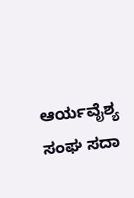ಆರ್ಯವೈಶ್ಯ ಸಂಘ ಸದಾ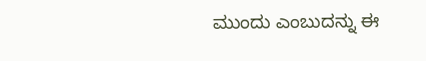ಮುಂದು ಎಂಬುದನ್ನು ಈ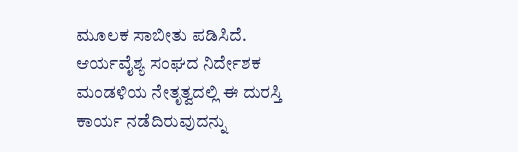ಮೂಲಕ ಸಾಬೀತು ಪಡಿಸಿದೆ. ಆರ್ಯವೈಶ್ಯ ಸಂಘದ ನಿರ್ದೇಶಕ ಮಂಡಳಿಯ ನೇತೃತ್ವದಲ್ಲಿ ಈ ದುರಸ್ತಿ ಕಾರ್ಯ ನಡೆದಿರುವುದನ್ನು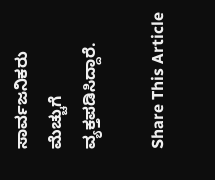ಸಾರ್ವಜನಿಕರು ಮೆಚ್ಚುಗೆ ವ್ಯಕ್ತಪಡಿಸಿದ್ದಾರೆ.

Share This Article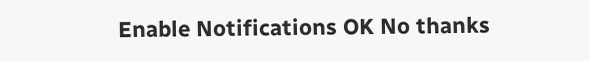Enable Notifications OK No thanks